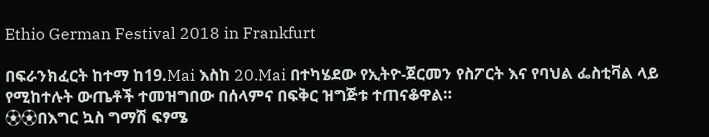Ethio German Festival 2018 in Frankfurt

በፍራንክፈርት ከተማ ከ19.Mai እስከ 20.Mai በተካሄደው የኢትዮ-ጀርመን የስፖርት እና የባህል ፌስቲቫል ላይ የሚከተሉት ውጤቶች ተመዝግበው በሰላምና በፍቅር ዝግጅቱ ተጠናቆዋል።
⚽⚽በእግር ኳስ ግማሽ ፍፃሜ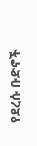የደረሱ ቡድኖች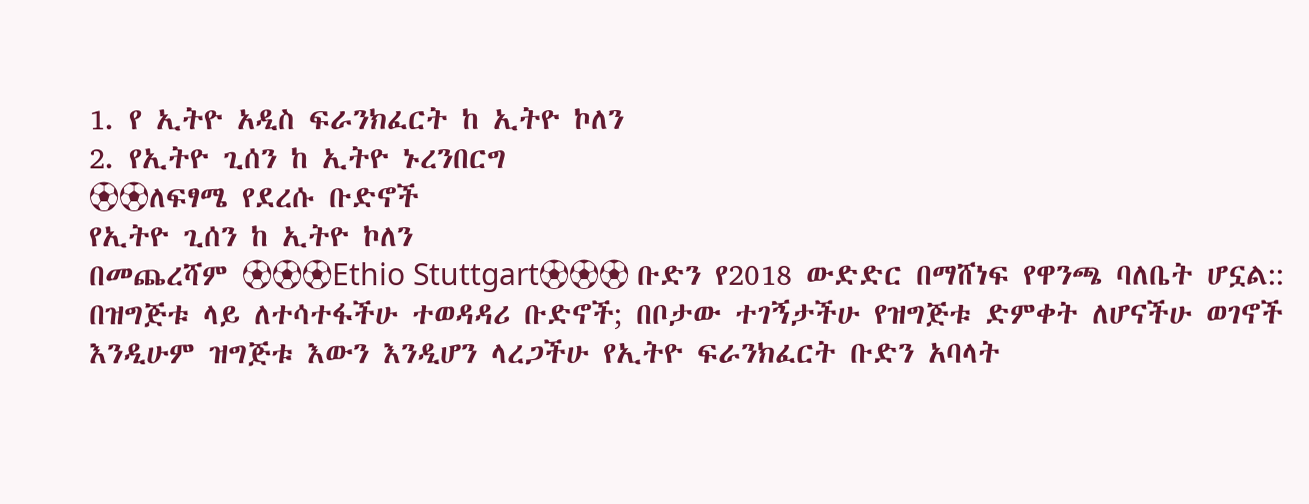1. የ ኢትዮ አዲስ ፍራንክፈርት ከ ኢትዮ ኮለን
2. የኢትዮ ጊሰን ከ ኢትዮ ኑረንበርግ
⚽⚽ለፍፃሜ የደረሱ ቡድኖች
የኢትዮ ጊሰን ከ ኢትዮ ኮለን
በመጨረሻም ⚽⚽⚽Ethio Stuttgart⚽⚽⚽ ቡድን የ2018 ውድድር በማሸነፍ የዋንጫ ባለቤት ሆኗል::
በዝግጅቱ ላይ ለተሳተፋችሁ ተወዳዳሪ ቡድኖች; በቦታው ተገኝታችሁ የዝግጅቱ ድምቀት ለሆናችሁ ወገኖች እንዲሁም ዝግጅቱ እውን እንዲሆን ላረጋችሁ የኢትዮ ፍራንክፈርት ቡድን አባላት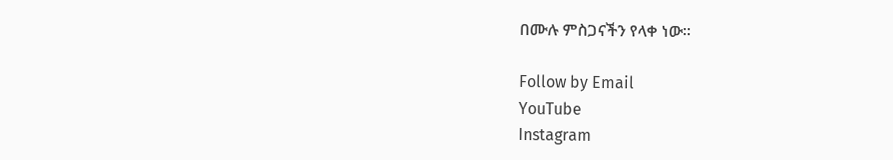በሙሉ ምስጋናችን የላቀ ነው።

Follow by Email
YouTube
Instagram